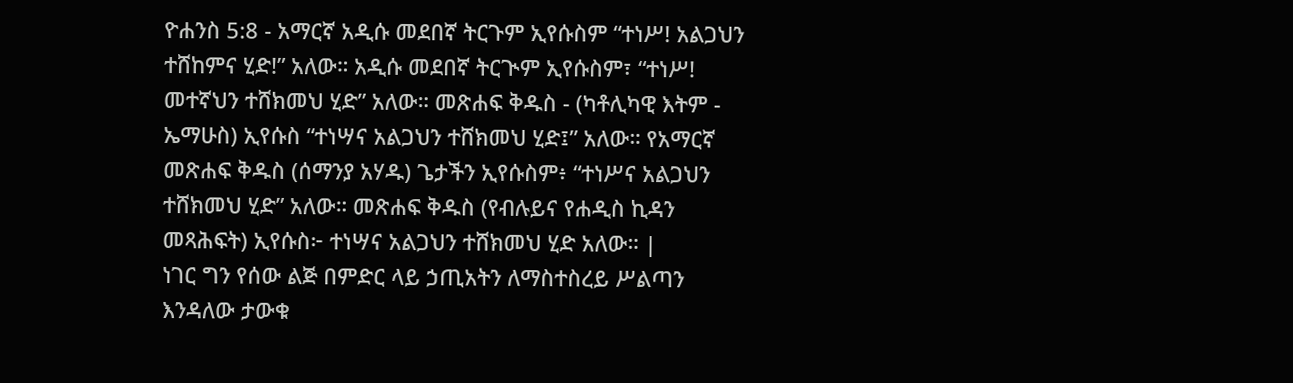ዮሐንስ 5:8 - አማርኛ አዲሱ መደበኛ ትርጉም ኢየሱስም “ተነሥ! አልጋህን ተሸከምና ሂድ!” አለው። አዲሱ መደበኛ ትርጒም ኢየሱስም፣ “ተነሥ! መተኛህን ተሸክመህ ሂድ” አለው። መጽሐፍ ቅዱስ - (ካቶሊካዊ እትም - ኤማሁስ) ኢየሱስ “ተነሣና አልጋህን ተሸክመህ ሂድ፤” አለው። የአማርኛ መጽሐፍ ቅዱስ (ሰማንያ አሃዱ) ጌታችን ኢየሱስም፥ “ተነሥና አልጋህን ተሸክመህ ሂድ” አለው። መጽሐፍ ቅዱስ (የብሉይና የሐዲስ ኪዳን መጻሕፍት) ኢየሱስ፦ ተነሣና አልጋህን ተሸክመህ ሂድ አለው። |
ነገር ግን የሰው ልጅ በምድር ላይ ኃጢአትን ለማስተስረይ ሥልጣን እንዳለው ታውቁ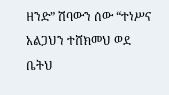ዘንድ” ሽባውን ሰው “ተነሥና አልጋህን ተሸክመህ ወደ ቤትህ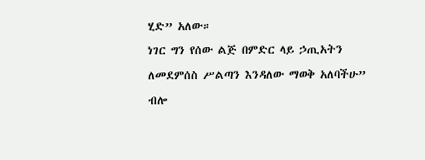ሂድ” አለው።
ነገር ግን የሰው ልጅ በምድር ላይ ኃጢአትን ለመደምሰስ ሥልጣን እንዳለው ማወቅ አለባችሁ” ብሎ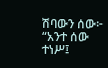ሽባውን ሰው፦ “አንተ ሰው ተነሥ፤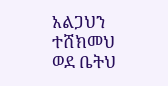አልጋህን ተሸክመህ ወደ ቤትህ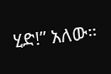ሂድ!” አለው።